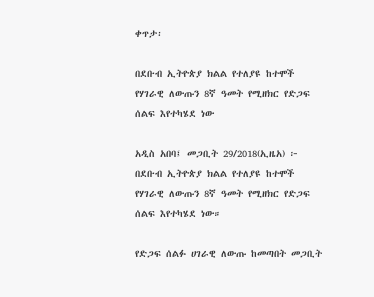ቀጥታ፡

በደቡብ ኢትዮጵያ ክልል የተለያዩ ከተሞች የሃገራዊ ለውጡን 8ኛ ዓመት የሚዘክር የድጋፍ ሰልፍ እየተካሄደ ነው

አዲስ አበባ፤ መጋቢት 29/2018(ኢዜአ) ፦ በደቡብ ኢትዮጵያ ክልል የተለያዩ ከተሞች የሃገራዊ ለውጡን 8ኛ ዓመት የሚዘክር የድጋፍ ሰልፍ እየተካሄደ ነው።

የድጋፍ ሰልፉ ሀገራዊ ለውጡ ከመጣበት መጋቢት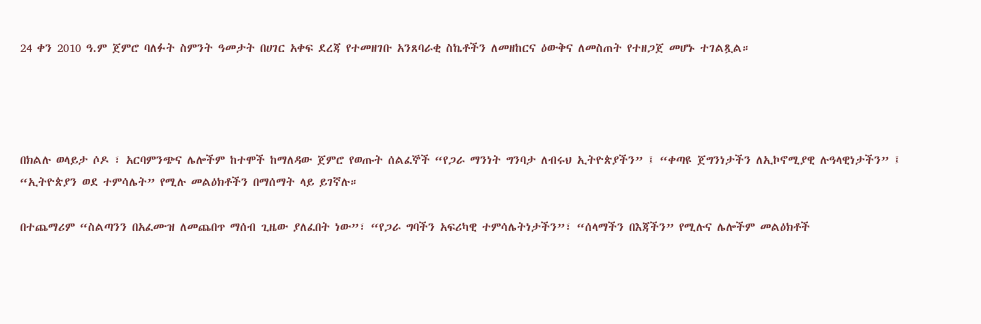24 ቀን 2010 ዓ.ም ጀምሮ ባለፉት ስምንት ዓመታት በሀገር አቀፍ ደረጃ የተመዘገቡ አንጸባራቂ ስኬቶችን ለመዘከርና ዕውቅና ለመስጠት የተዘጋጀ መሆኑ ተገልጿል።




በክልሉ ወላይታ ሶዶ ፣ አርባምንጭና ሌሎችም ከተሞች ከማለዳው ጀምሮ የወጡት ሰልፈኞች “የጋራ ማንነት ግንባታ ለብሩህ ኢትዮጵያችን” ፤ “ቀጣዩ ጀግንነታችን ለኢኮኖሚያዊ ሉዓላዊነታችን” ፤ “ኢትዮጵያን ወደ ተምሳሌት” የሚሉ መልዕክቶችን በማሰማት ላይ ይገኛሉ።

በተጨማሪም “ስልጣንን በአፈሙዝ ለመጨበጥ ማሰብ ጊዜው ያለፈበት ነው”፣ “የጋራ ግባችን አፍሪካዊ ተምሳሌትነታችን”፣ “ሰላማችን በእጃችን” የሚሉና ሌሎችም መልዕክቶች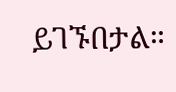ይገኙበታል።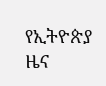የኢትዮጵያ ዜና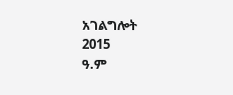አገልግሎት
2015
ዓ.ም